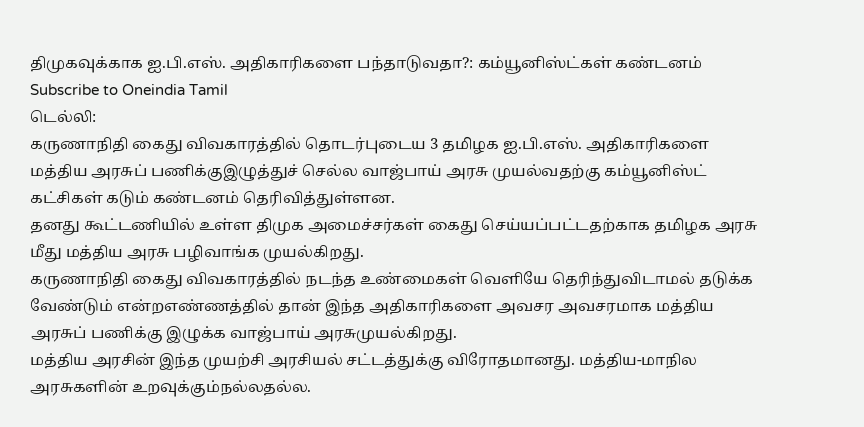திமுகவுக்காக ஐ.பி.எஸ். அதிகாரிகளை பந்தாடுவதா?: கம்யூனிஸ்ட்கள் கண்டனம்
Subscribe to Oneindia Tamil
டெல்லி:
கருணாநிதி கைது விவகாரத்தில் தொடர்புடைய 3 தமிழக ஐ.பி.எஸ். அதிகாரிகளை மத்திய அரசுப் பணிக்குஇழுத்துச் செல்ல வாஜ்பாய் அரசு முயல்வதற்கு கம்யூனிஸ்ட் கட்சிகள் கடும் கண்டனம் தெரிவித்துள்ளன.
தனது கூட்டணியில் உள்ள திமுக அமைச்சர்கள் கைது செய்யப்பட்டதற்காக தமிழக அரசு மீது மத்திய அரசு பழிவாங்க முயல்கிறது.
கருணாநிதி கைது விவகாரத்தில் நடந்த உண்மைகள் வெளியே தெரிந்துவிடாமல் தடுக்க வேண்டும் என்றஎண்ணத்தில் தான் இந்த அதிகாரிகளை அவசர அவசரமாக மத்திய அரசுப் பணிக்கு இழுக்க வாஜ்பாய் அரசுமுயல்கிறது.
மத்திய அரசின் இந்த முயற்சி அரசியல் சட்டத்துக்கு விரோதமானது. மத்திய-மாநில அரசுகளின் உறவுக்கும்நல்லதல்ல.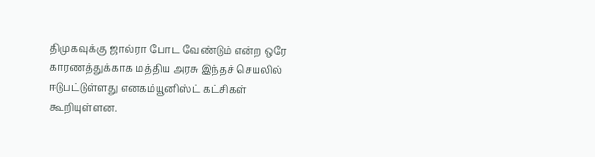திமுகவுக்கு ஜால்ரா போட வேண்டும் என்ற ஒரே காரணத்துக்காக மத்திய அரசு இந்தச் செயலில் ஈடுபட்டுள்ளது எனகம்யூனிஸ்ட் கட்சிகள் கூறியுள்ளன.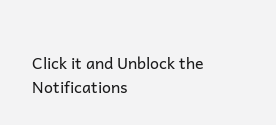Click it and Unblock the Notifications